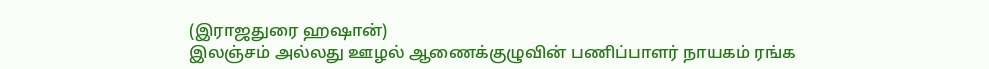(இராஜதுரை ஹஷான்)
இலஞ்சம் அல்லது ஊழல் ஆணைக்குழுவின் பணிப்பாளர் நாயகம் ரங்க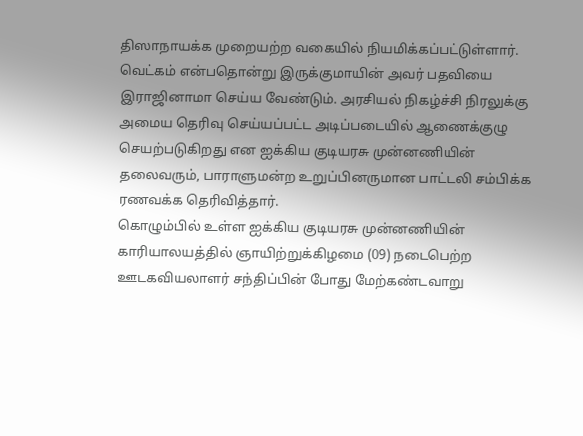திஸாநாயக்க முறையற்ற வகையில் நியமிக்கப்பட்டுள்ளார். வெட்கம் என்பதொன்று இருக்குமாயின் அவர் பதவியை இராஜினாமா செய்ய வேண்டும். அரசியல் நிகழ்ச்சி நிரலுக்கு அமைய தெரிவு செய்யப்பட்ட அடிப்படையில் ஆணைக்குழு செயற்படுகிறது என ஐக்கிய குடியரசு முன்னணியின் தலைவரும், பாராளுமன்ற உறுப்பினருமான பாட்டலி சம்பிக்க ரணவக்க தெரிவித்தார்.
கொழும்பில் உள்ள ஐக்கிய குடியரசு முன்னணியின் காரியாலயத்தில் ஞாயிற்றுக்கிழமை (09) நடைபெற்ற ஊடகவியலாளர் சந்திப்பின் போது மேற்கண்டவாறு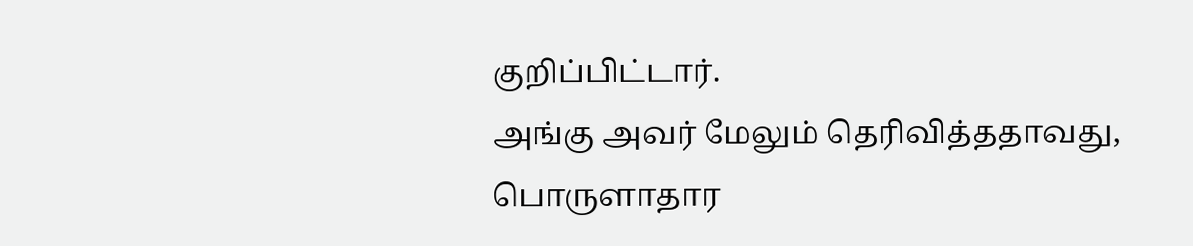குறிப்பிட்டார்.
அங்கு அவர் மேலும் தெரிவித்ததாவது,
பொருளாதார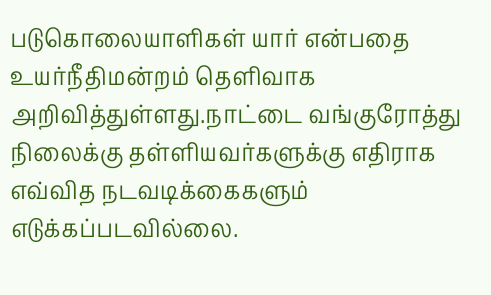படுகொலையாளிகள் யார் என்பதை உயர்நீதிமன்றம் தெளிவாக அறிவித்துள்ளது.நாட்டை வங்குரோத்து நிலைக்கு தள்ளியவர்களுக்கு எதிராக எவ்வித நடவடிக்கைகளும் எடுக்கப்படவில்லை.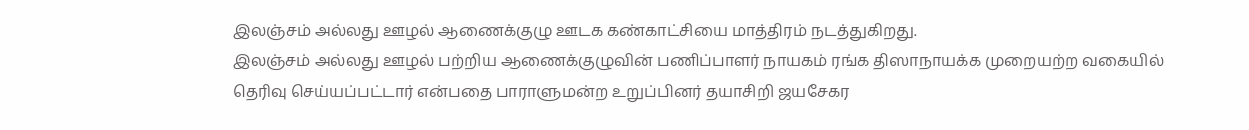இலஞ்சம் அல்லது ஊழல் ஆணைக்குழு ஊடக கண்காட்சியை மாத்திரம் நடத்துகிறது.
இலஞ்சம் அல்லது ஊழல் பற்றிய ஆணைக்குழுவின் பணிப்பாளர் நாயகம் ரங்க திஸாநாயக்க முறையற்ற வகையில் தெரிவு செய்யப்பட்டார் என்பதை பாராளுமன்ற உறுப்பினர் தயாசிறி ஜயசேகர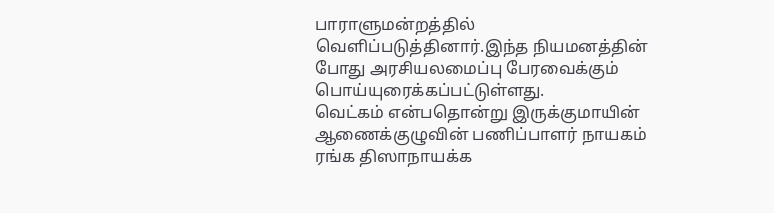பாராளுமன்றத்தில் வெளிப்படுத்தினார்.இந்த நியமனத்தின் போது அரசியலமைப்பு பேரவைக்கும் பொய்யுரைக்கப்பட்டுள்ளது.
வெட்கம் என்பதொன்று இருக்குமாயின் ஆணைக்குழுவின் பணிப்பாளர் நாயகம் ரங்க திஸாநாயக்க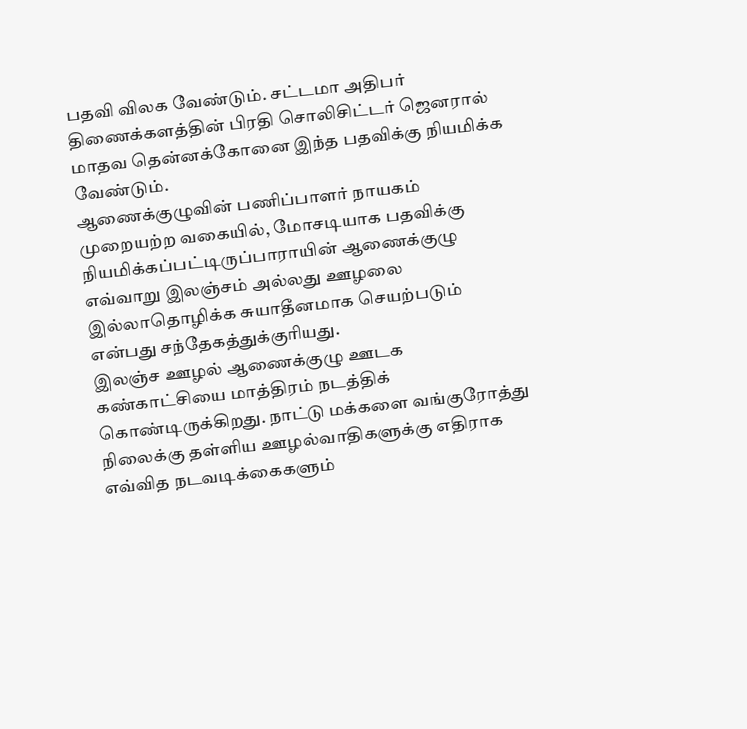பதவி விலக வேண்டும். சட்டமா அதிபர் திணைக்களத்தின் பிரதி சொலிசிட்டர் ஜெனரால் மாதவ தென்னக்கோனை இந்த பதவிக்கு நியமிக்க வேண்டும்.
ஆணைக்குழுவின் பணிப்பாளர் நாயகம் முறையற்ற வகையில், மோசடியாக பதவிக்கு நியமிக்கப்பட்டிருப்பாராயின் ஆணைக்குழு எவ்வாறு இலஞ்சம் அல்லது ஊழலை இல்லாதொழிக்க சுயாதீனமாக செயற்படும் என்பது சந்தேகத்துக்குரியது.
இலஞ்ச ஊழல் ஆணைக்குழு ஊடக கண்காட்சியை மாத்திரம் நடத்திக் கொண்டிருக்கிறது. நாட்டு மக்களை வங்குரோத்து நிலைக்கு தள்ளிய ஊழல்வாதிகளுக்கு எதிராக எவ்வித நடவடிக்கைகளும்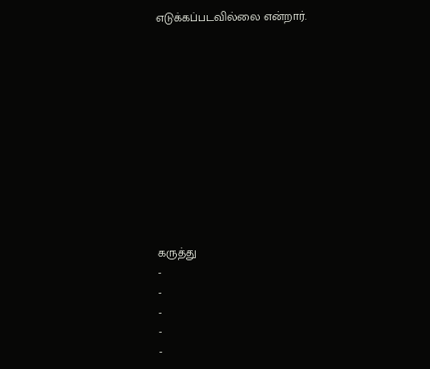எடுக்கப்படவில்லை என்றார்.











கருத்து
-
-
-
-
-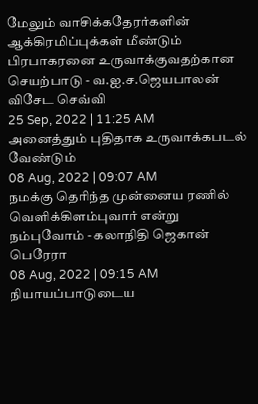மேலும் வாசிக்கதேரர்களின் ஆக்கிரமிப்புக்கள் மீண்டும் பிரபாகரனை உருவாக்குவதற்கான செயற்பாடு - வ.ஐ.ச.ஜெயபாலன் விசேட செவ்வி
25 Sep, 2022 | 11:25 AM
அனைத்தும் புதிதாக உருவாக்கபடல் வேண்டும்
08 Aug, 2022 | 09:07 AM
நமக்கு தெரிந்த முன்னைய ரணில் வெளிக்கிளம்புவார் என்று நம்புவோம் - கலாநிதி ஜெகான் பெரேரா
08 Aug, 2022 | 09:15 AM
நியாயப்பாடுடைய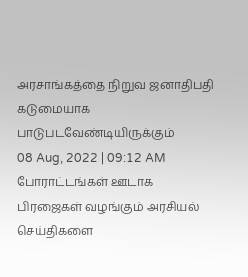அரசாங்கத்தை நிறுவ ஜனாதிபதி கடுமையாக பாடுபடவேண்டியிருக்கும்
08 Aug, 2022 | 09:12 AM
போராட்டங்கள் ஊடாக பிரஜைகள் வழங்கும் அரசியல் செய்திகளை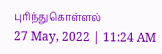புரிந்துகொள்ளல்
27 May, 2022 | 11:24 AM